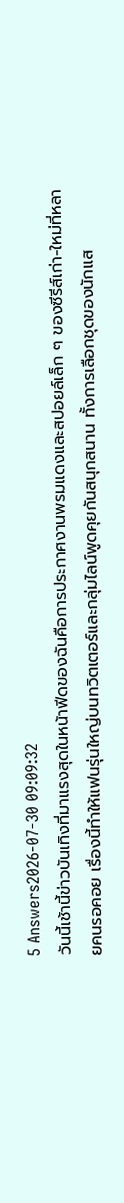5 Answers2026-07-30 09:09:32
วันนี้เช้านี้ข่าวบันเทิงที่มาแรงสุดในหน้าฟีดของฉันคือการประกาศงานพรมแดงและสปอยล์เล็ก ๆ ของซีรีส์เก่า-ใหม่ที่หลายคนรอคอย เรื่องนี้ทำให้แฟนรุ่นใหญ่บนทวิตเตอร์และกลุ่มไลน์พูดคุยกันสนุกสนาน ทั้งการเลือกชุดของนักแส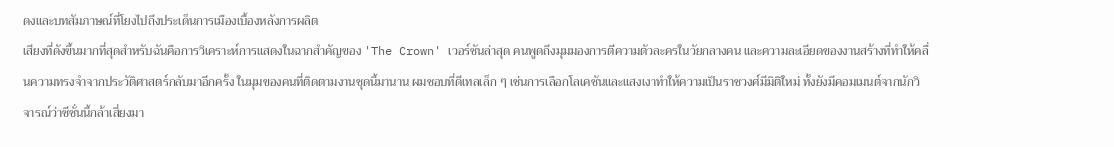ดงและบทสัมภาษณ์ที่โยงไปถึงประเด็นการเมืองเบื้องหลังการผลิต
เสียงที่ดังขึ้นมากที่สุดสำหรับฉันคือการวิเคราะห์การแสดงในฉากสำคัญของ 'The Crown' เวอร์ชันล่าสุด คนพูดถึงมุมมองการตีความตัวละครในวัยกลางคน และความละเอียดของงานสร้างที่ทำให้คลื่นความทรงจำจากประวัติศาสตร์กลับมาอีกครั้ง ในมุมของคนที่ติดตามงานชุดนี้มานาน ผมชอบที่ดีเทลเล็ก ๆ เช่นการเลือกโลเคชันและแสงเงาทำให้ความเป็นราชวงศ์มีมิติใหม่ ทั้งยังมีคอมเมนต์จากนักวิจารณ์ว่าซีซั่นนี้กล้าเสี่ยงมา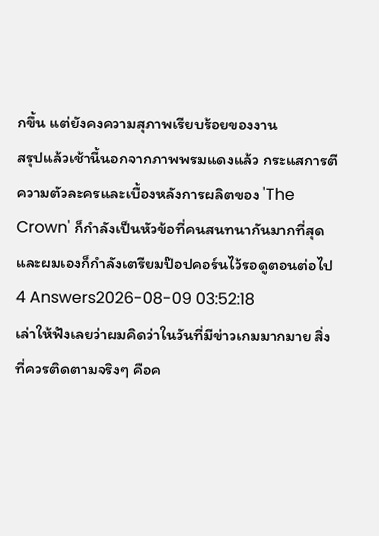กขึ้น แต่ยังคงความสุภาพเรียบร้อยของงาน
สรุปแล้วเช้านี้นอกจากภาพพรมแดงแล้ว กระแสการตีความตัวละครและเบื้องหลังการผลิตของ 'The Crown' ก็กำลังเป็นหัวข้อที่คนสนทนากันมากที่สุด และผมเองก็กำลังเตรียมป๊อปคอร์นไว้รอดูตอนต่อไป
4 Answers2026-08-09 03:52:18
เล่าให้ฟังเลยว่าผมคิดว่าในวันที่มีข่าวเกมมากมาย สิ่งที่ควรติดตามจริงๆ คือค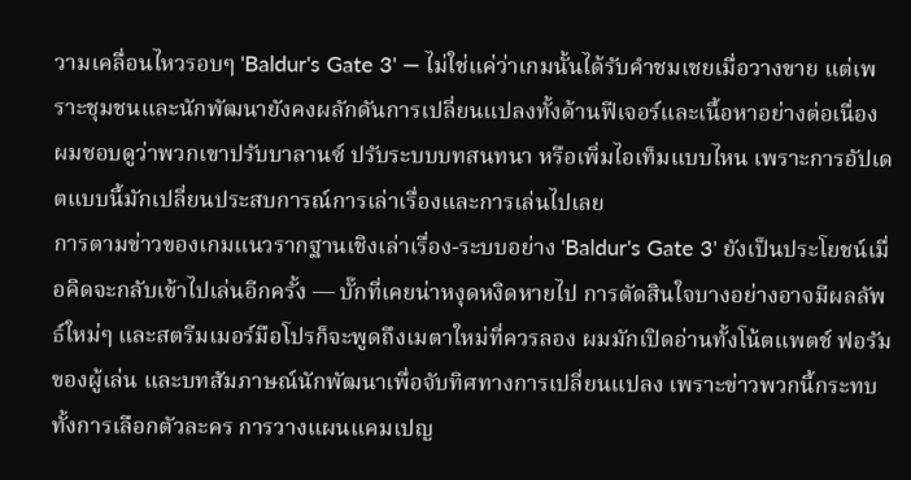วามเคลื่อนไหวรอบๆ 'Baldur's Gate 3' — ไม่ใช่แค่ว่าเกมนั้นได้รับคำชมเชยเมื่อวางขาย แต่เพราะชุมชนและนักพัฒนายังคงผลักดันการเปลี่ยนแปลงทั้งด้านฟีเจอร์และเนื้อหาอย่างต่อเนื่อง ผมชอบดูว่าพวกเขาปรับบาลานซ์ ปรับระบบบทสนทนา หรือเพิ่มไอเท็มแบบไหน เพราะการอัปเดตแบบนี้มักเปลี่ยนประสบการณ์การเล่าเรื่องและการเล่นไปเลย
การตามข่าวของเกมแนวรากฐานเชิงเล่าเรื่อง-ระบบอย่าง 'Baldur's Gate 3' ยังเป็นประโยชน์เมื่อคิดจะกลับเข้าไปเล่นอีกครั้ง — บั๊กที่เคยน่าหงุดหงิดหายไป การตัดสินใจบางอย่างอาจมีผลลัพธ์ใหม่ๆ และสตรีมเมอร์มือโปรก็จะพูดถึงเมตาใหม่ที่ควรลอง ผมมักเปิดอ่านทั้งโน้ตแพตช์ ฟอรัมของผู้เล่น และบทสัมภาษณ์นักพัฒนาเพื่อจับทิศทางการเปลี่ยนแปลง เพราะข่าวพวกนี้กระทบทั้งการเลือกตัวละคร การวางแผนแคมเปญ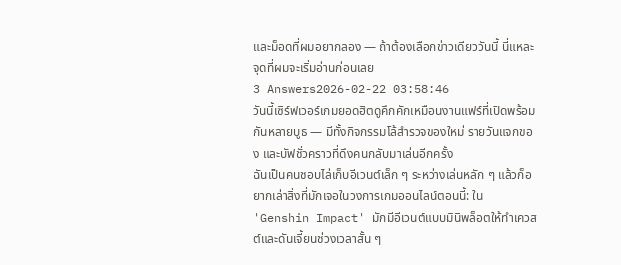และม็อดที่ผมอยากลอง — ถ้าต้องเลือกข่าวเดียววันนี้ นี่แหละจุดที่ผมจะเริ่มอ่านก่อนเลย
3 Answers2026-02-22 03:58:46
วันนี้เซิร์ฟเวอร์เกมยอดฮิตดูคึกคักเหมือนงานแฟร์ที่เปิดพร้อมกันหลายบูธ — มีทั้งกิจกรรมโล้สำรวจของใหม่ รายวันแจกของ และบัฟชั่วคราวที่ดึงคนกลับมาเล่นอีกครั้ง
ฉันเป็นคนชอบไล่เก็บอีเวนต์เล็ก ๆ ระหว่างเล่นหลัก ๆ แล้วก็อยากเล่าสิ่งที่มักเจอในวงการเกมออนไลน์ตอนนี้: ใน 'Genshin Impact' มักมีอีเวนต์แบบมินิพล็อตให้ทำเควสต์และดันเจี้ยนช่วงเวลาสั้น ๆ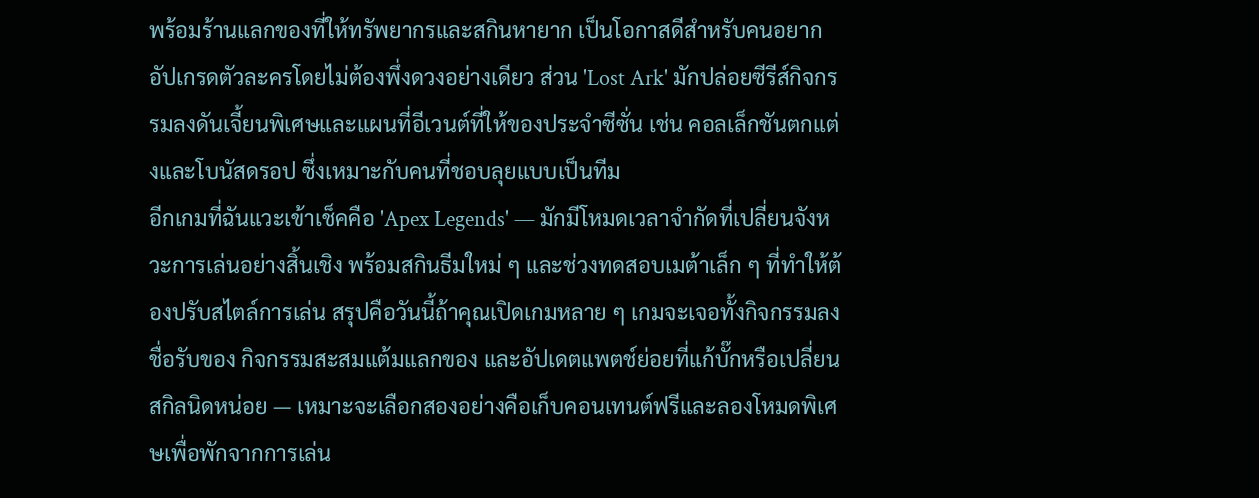พร้อมร้านแลกของที่ให้ทรัพยากรและสกินหายาก เป็นโอกาสดีสำหรับคนอยากอัปเกรดตัวละครโดยไม่ต้องพึ่งดวงอย่างเดียว ส่วน 'Lost Ark' มักปล่อยซีรีส์กิจกรรมลงดันเจี้ยนพิเศษและแผนที่อีเวนต์ที่ให้ของประจำซีซั่น เช่น คอลเล็กชันตกแต่งและโบนัสดรอป ซึ่งเหมาะกับคนที่ชอบลุยแบบเป็นทีม
อีกเกมที่ฉันแวะเข้าเช็คคือ 'Apex Legends' — มักมีโหมดเวลาจำกัดที่เปลี่ยนจังหวะการเล่นอย่างสิ้นเชิง พร้อมสกินธีมใหม่ ๆ และช่วงทดสอบเมต้าเล็ก ๆ ที่ทำให้ต้องปรับสไตล์การเล่น สรุปคือวันนี้ถ้าคุณเปิดเกมหลาย ๆ เกมจะเจอทั้งกิจกรรมลงชื่อรับของ กิจกรรมสะสมแต้มแลกของ และอัปเดตแพตช์ย่อยที่แก้บั๊กหรือเปลี่ยนสกิลนิดหน่อย — เหมาะจะเลือกสองอย่างคือเก็บคอนเทนต์ฟรีและลองโหมดพิเศษเพื่อพักจากการเล่น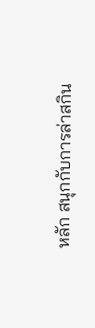หลัก สนุกกับการล่าสกิน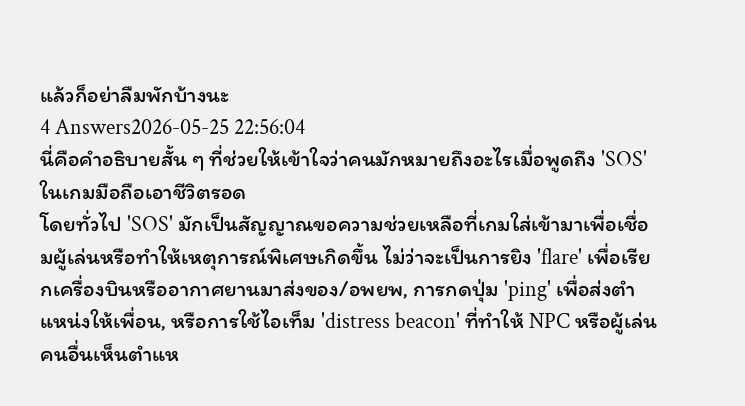แล้วก็อย่าลืมพักบ้างนะ
4 Answers2026-05-25 22:56:04
นี่คือคำอธิบายสั้น ๆ ที่ช่วยให้เข้าใจว่าคนมักหมายถึงอะไรเมื่อพูดถึง 'SOS' ในเกมมือถือเอาชีวิตรอด
โดยทั่วไป 'SOS' มักเป็นสัญญาณขอความช่วยเหลือที่เกมใส่เข้ามาเพื่อเชื่อมผู้เล่นหรือทำให้เหตุการณ์พิเศษเกิดขึ้น ไม่ว่าจะเป็นการยิง 'flare' เพื่อเรียกเครื่องบินหรืออากาศยานมาส่งของ/อพยพ, การกดปุ่ม 'ping' เพื่อส่งตำแหน่งให้เพื่อน, หรือการใช้ไอเท็ม 'distress beacon' ที่ทำให้ NPC หรือผู้เล่นคนอื่นเห็นตำแห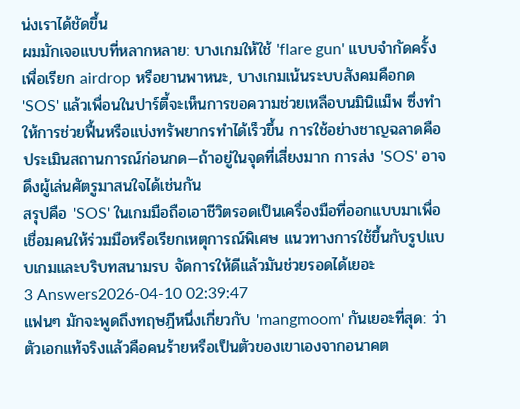น่งเราได้ชัดขึ้น
ผมมักเจอแบบที่หลากหลาย: บางเกมให้ใช้ 'flare gun' แบบจำกัดครั้งเพื่อเรียก airdrop หรือยานพาหนะ, บางเกมเน้นระบบสังคมคือกด 'SOS' แล้วเพื่อนในปาร์ตี้จะเห็นการขอความช่วยเหลือบนมินิแม็พ ซึ่งทำให้การช่วยฟื้นหรือแบ่งทรัพยากรทำได้เร็วขึ้น การใช้อย่างชาญฉลาดคือประเมินสถานการณ์ก่อนกด—ถ้าอยู่ในจุดที่เสี่ยงมาก การส่ง 'SOS' อาจดึงผู้เล่นศัตรูมาสนใจได้เช่นกัน
สรุปคือ 'SOS' ในเกมมือถือเอาชีวิตรอดเป็นเครื่องมือที่ออกแบบมาเพื่อเชื่อมคนให้ร่วมมือหรือเรียกเหตุการณ์พิเศษ แนวทางการใช้ขึ้นกับรูปแบบเกมและบริบทสนามรบ จัดการให้ดีแล้วมันช่วยรอดได้เยอะ
3 Answers2026-04-10 02:39:47
แฟนๆ มักจะพูดถึงทฤษฎีหนึ่งเกี่ยวกับ 'mangmoom' กันเยอะที่สุด: ว่าตัวเอกแท้จริงแล้วคือคนร้ายหรือเป็นตัวของเขาเองจากอนาคต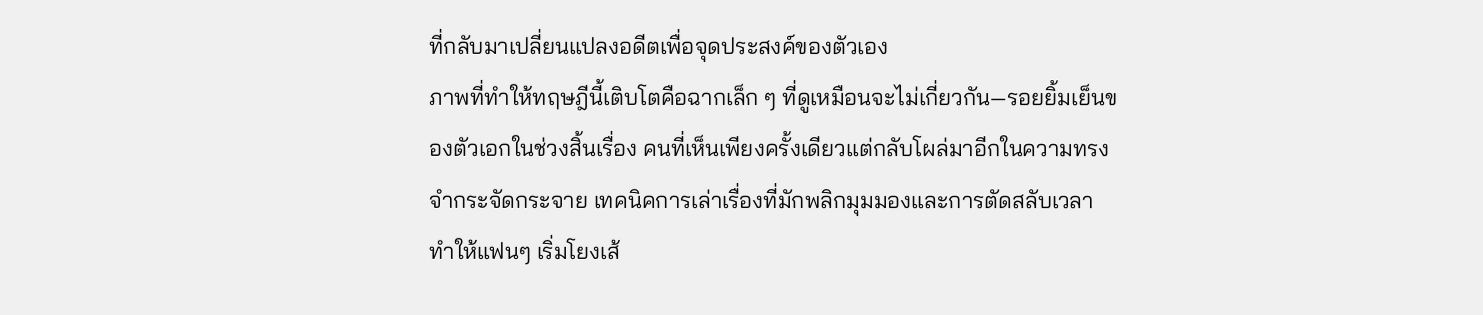ที่กลับมาเปลี่ยนแปลงอดีตเพื่อจุดประสงค์ของตัวเอง
ภาพที่ทำให้ทฤษฎีนี้เติบโตคือฉากเล็ก ๆ ที่ดูเหมือนจะไม่เกี่ยวกัน—รอยยิ้มเย็นของตัวเอกในช่วงสิ้นเรื่อง คนที่เห็นเพียงครั้งเดียวแต่กลับโผล่มาอีกในความทรงจำกระจัดกระจาย เทคนิคการเล่าเรื่องที่มักพลิกมุมมองและการตัดสลับเวลา ทำให้แฟนๆ เริ่มโยงเส้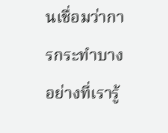นเชื่อมว่าการกระทำบางอย่างที่เรารู้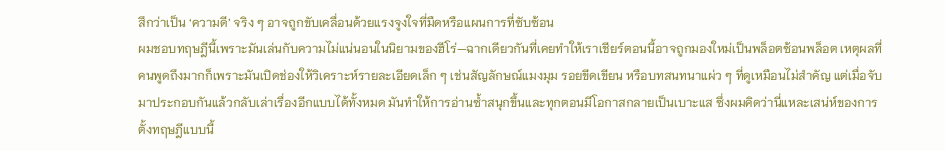สึกว่าเป็น ‘ความดี’ จริง ๆ อาจถูกขับเคลื่อนด้วยแรงจูงใจที่มืดหรือแผนการที่ซับซ้อน
ผมชอบทฤษฎีนี้เพราะมันเล่นกับความไม่แน่นอนในนิยามของฮีโร่—ฉากเดียวกันที่เคยทำให้เราเชียร์ตอนนี้อาจถูกมองใหม่เป็นพล็อตซ้อนพล็อต เหตุผลที่คนพูดถึงมากก็เพราะมันเปิดช่องให้วิเคราะห์รายละเอียดเล็ก ๆ เช่นสัญลักษณ์แมงมุม รอยขีดเขียน หรือบทสนทนาแผ่ว ๆ ที่ดูเหมือนไม่สำคัญ แต่เมื่อจับมาประกอบกันแล้วกลับเล่าเรื่องอีกแบบได้ทั้งหมด มันทำให้การอ่านซ้ำสนุกขึ้นและทุกตอนมีโอกาสกลายเป็นเบาะแส ซึ่งผมคิดว่านี่แหละเสน่ห์ของการตั้งทฤษฎีแบบนี้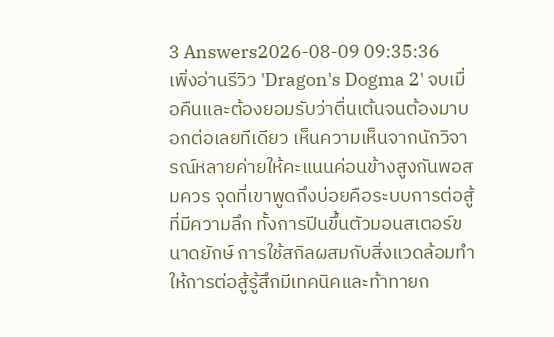3 Answers2026-08-09 09:35:36
เพิ่งอ่านรีวิว 'Dragon's Dogma 2' จบเมื่อคืนและต้องยอมรับว่าตื่นเต้นจนต้องมาบอกต่อเลยทีเดียว เห็นความเห็นจากนักวิจารณ์หลายค่ายให้คะแนนค่อนข้างสูงกันพอสมควร จุดที่เขาพูดถึงบ่อยคือระบบการต่อสู้ที่มีความลึก ทั้งการปีนขึ้นตัวมอนสเตอร์ขนาดยักษ์ การใช้สกิลผสมกับสิ่งแวดล้อมทำให้การต่อสู้รู้สึกมีเทคนิคและท้าทายก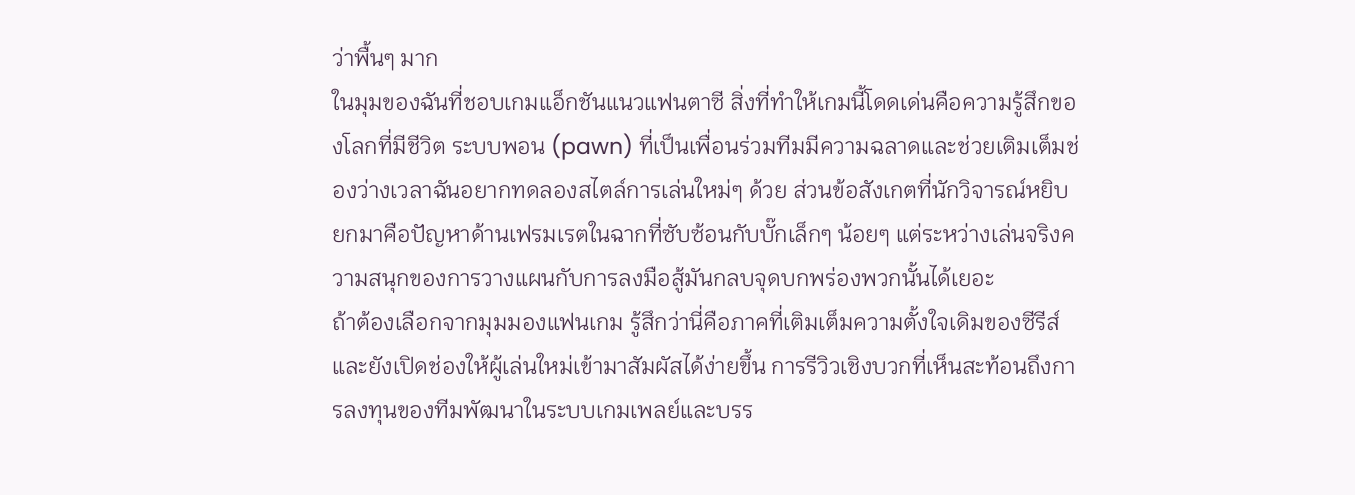ว่าพื้นๆ มาก
ในมุมของฉันที่ชอบเกมแอ็กชันแนวแฟนตาซี สิ่งที่ทำให้เกมนี้โดดเด่นคือความรู้สึกของโลกที่มีชีวิต ระบบพอน (pawn) ที่เป็นเพื่อนร่วมทีมมีความฉลาดและช่วยเติมเต็มช่องว่างเวลาฉันอยากทดลองสไตล์การเล่นใหม่ๆ ด้วย ส่วนข้อสังเกตที่นักวิจารณ์หยิบยกมาคือปัญหาด้านเฟรมเรตในฉากที่ซับซ้อนกับบั๊กเล็กๆ น้อยๆ แต่ระหว่างเล่นจริงความสนุกของการวางแผนกับการลงมือสู้มันกลบจุดบกพร่องพวกนั้นได้เยอะ
ถ้าต้องเลือกจากมุมมองแฟนเกม รู้สึกว่านี่คือภาคที่เติมเต็มความตั้งใจเดิมของซีรีส์และยังเปิดช่องให้ผู้เล่นใหม่เข้ามาสัมผัสได้ง่ายขึ้น การรีวิวเชิงบวกที่เห็นสะท้อนถึงการลงทุนของทีมพัฒนาในระบบเกมเพลย์และบรร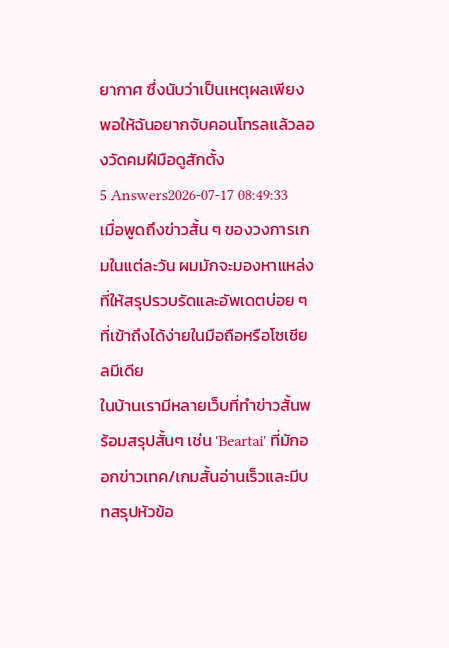ยากาศ ซึ่งนับว่าเป็นเหตุผลเพียงพอให้ฉันอยากจับคอนโทรลแล้วลองวัดคมฝีมือดูสักตั้ง
5 Answers2026-07-17 08:49:33
เมื่อพูดถึงข่าวสั้น ๆ ของวงการเกมในแต่ละวัน ผมมักจะมองหาแหล่งที่ให้สรุปรวบรัดและอัพเดตบ่อย ๆ ที่เข้าถึงได้ง่ายในมือถือหรือโซเชียลมีเดีย
ในบ้านเรามีหลายเว็บที่ทำข่าวสั้นพร้อมสรุปสั้นๆ เช่น 'Beartai' ที่มักออกข่าวเทค/เกมสั้นอ่านเร็วและมีบทสรุปหัวข้อ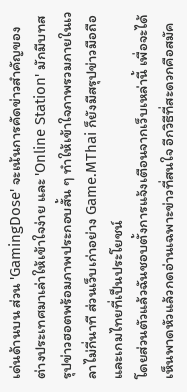เด่นด้านบน ส่วน 'GamingDose' จะเน้นการคัดข่าวสำคัญของต่างประเทศมาเล่าให้เข้าใจง่าย และ 'Online Station' มักมีบทสรุปข่าวฮอตพร้อมภาพประกอบสั้น ๆ ทำให้เข้าใจภาพรวมภายในเวลาไม่กี่นาที ส่วนเว็บเก่าอย่าง Game.MThai ก็ยังมีสรุปข่าวมือถือและเกมไทยที่เป็นประโยชน์
โดยส่วนตัวแล้วฉันชอบตั้งการแจ้งเตือนจากเว็บเหล่านี้ เพื่อจะได้เห็นพาดหัวแล้วกดอ่านเฉพาะข่าวที่สนใจ อีกวิธีที่สะดวกคือสมัค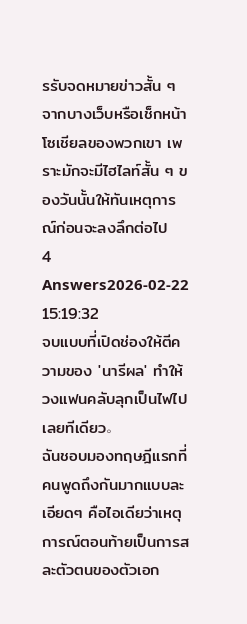รรับจดหมายข่าวสั้น ๆ จากบางเว็บหรือเช็กหน้าโซเชียลของพวกเขา เพราะมักจะมีไฮไลท์สั้น ๆ ของวันนั้นให้ทันเหตุการณ์ก่อนจะลงลึกต่อไป
4 Answers2026-02-22 15:19:32
จบแบบที่เปิดช่องให้ตีความของ 'นารีผล' ทำให้วงแฟนคลับลุกเป็นไฟไปเลยทีเดียว。
ฉันชอบมองทฤษฎีแรกที่คนพูดถึงกันมากแบบละเอียดๆ คือไอเดียว่าเหตุการณ์ตอนท้ายเป็นการสละตัวตนของตัวเอก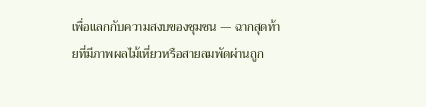เพื่อแลกกับความสงบของชุมชน — ฉากสุดท้ายที่มีภาพผลไม้เหี่ยวหรือสายลมพัดผ่านถูก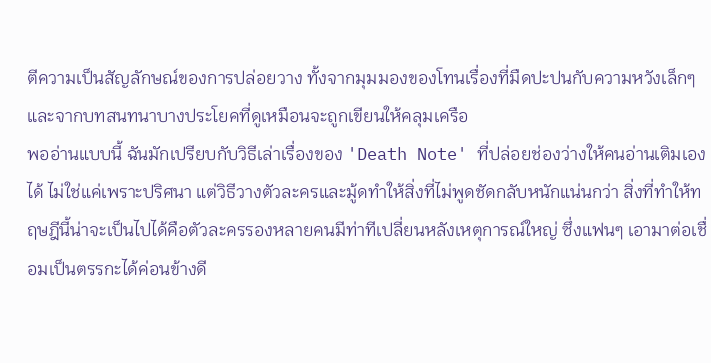ตีความเป็นสัญลักษณ์ของการปล่อยวาง ทั้งจากมุมมองของโทนเรื่องที่มืดปะปนกับความหวังเล็กๆ และจากบทสนทนาบางประโยคที่ดูเหมือนจะถูกเขียนให้คลุมเครือ
พออ่านแบบนี้ ฉันมักเปรียบกับวิธีเล่าเรื่องของ 'Death Note' ที่ปล่อยช่องว่างให้คนอ่านเติมเองได้ ไม่ใช่แค่เพราะปริศนา แต่วิธีวางตัวละครและมู้ดทำให้สิ่งที่ไม่พูดชัดกลับหนักแน่นกว่า สิ่งที่ทำให้ทฤษฎีนี้น่าจะเป็นไปได้คือตัวละครรองหลายคนมีท่าทีเปลี่ยนหลังเหตุการณ์ใหญ่ ซึ่งแฟนๆ เอามาต่อเชื่อมเป็นตรรกะได้ค่อนข้างดี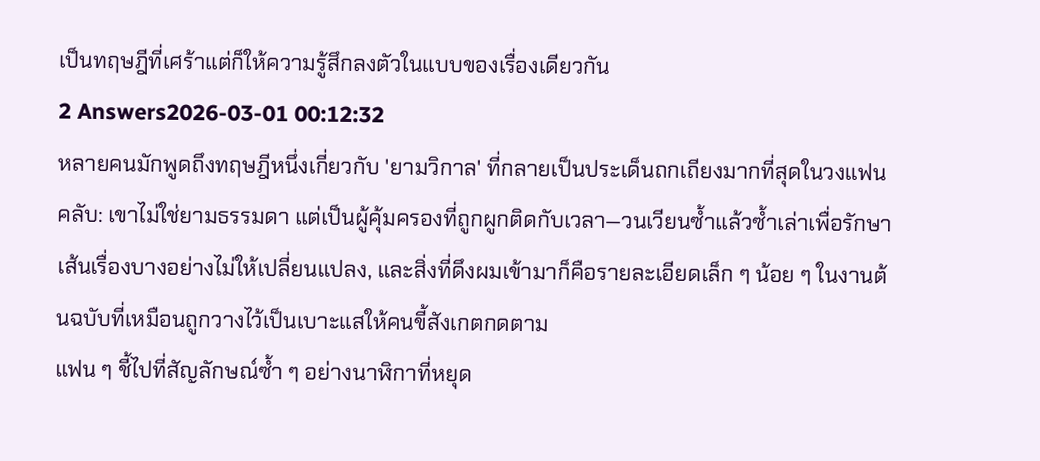เป็นทฤษฎีที่เศร้าแต่ก็ให้ความรู้สึกลงตัวในแบบของเรื่องเดียวกัน
2 Answers2026-03-01 00:12:32
หลายคนมักพูดถึงทฤษฎีหนึ่งเกี่ยวกับ 'ยามวิกาล' ที่กลายเป็นประเด็นถกเถียงมากที่สุดในวงแฟนคลับ: เขาไม่ใช่ยามธรรมดา แต่เป็นผู้คุ้มครองที่ถูกผูกติดกับเวลา—วนเวียนซ้ำแล้วซ้ำเล่าเพื่อรักษาเส้นเรื่องบางอย่างไม่ให้เปลี่ยนแปลง, และสิ่งที่ดึงผมเข้ามาก็คือรายละเอียดเล็ก ๆ น้อย ๆ ในงานต้นฉบับที่เหมือนถูกวางไว้เป็นเบาะแสให้คนขี้สังเกตกดตาม
แฟน ๆ ชี้ไปที่สัญลักษณ์ซ้ำ ๆ อย่างนาฬิกาที่หยุด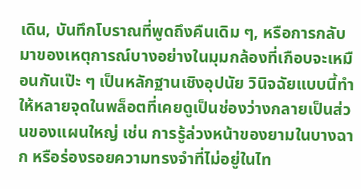เดิน, บันทึกโบราณที่พูดถึงคืนเดิม ๆ, หรือการกลับมาของเหตุการณ์บางอย่างในมุมกล้องที่เกือบจะเหมือนกันเป๊ะ ๆ เป็นหลักฐานเชิงอุปนัย วินิจฉัยแบบนี้ทำให้หลายจุดในพล็อตที่เคยดูเป็นช่องว่างกลายเป็นส่วนของแผนใหญ่ เช่น การรู้ล่วงหน้าของยามในบางฉาก หรือร่องรอยความทรงจำที่ไม่อยู่ในไท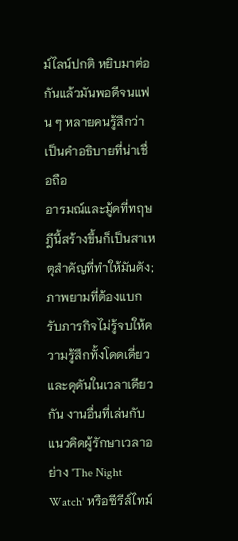ม์ไลน์ปกติ หยิบมาต่อกันแล้วมันพอดีจนแฟน ๆ หลายคนรู้สึกว่าเป็นคำอธิบายที่น่าเชื่อถือ
อารมณ์และมู้ดที่ทฤษฎีนี้สร้างขึ้นก็เป็นสาเหตุสำคัญที่ทำให้มันดัง; ภาพยามที่ต้องแบกรับภารกิจไม่รู้จบให้ความรู้สึกทั้งโดดเดี่ยวและดุดันในเวลาเดียวกัน งานอื่นที่เล่นกับแนวคิดผู้รักษาเวลาอย่าง 'The Night Watch' หรือซีรีส์ไทม์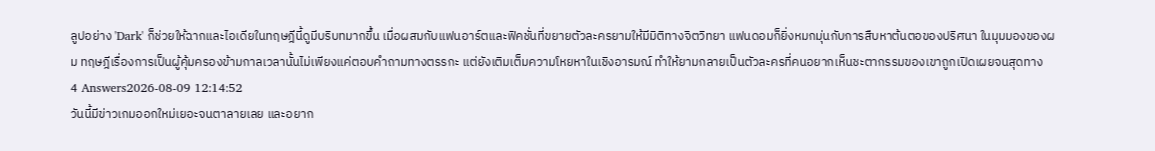ลูปอย่าง 'Dark' ก็ช่วยให้ฉากและไอเดียในทฤษฎีนี้ดูมีบริบทมากขึ้น เมื่อผสมกับแฟนอาร์ตและฟิคชั่นที่ขยายตัวละครยามให้มีมิติทางจิตวิทยา แฟนดอมก็ยิ่งหมกมุ่นกับการสืบหาต้นตอของปริศนา ในมุมมองของผม ทฤษฎีเรื่องการเป็นผู้คุ้มครองข้ามกาลเวลานั้นไม่เพียงแค่ตอบคำถามทางตรรกะ แต่ยังเติมเต็มความโหยหาในเชิงอารมณ์ ทำให้ยามกลายเป็นตัวละครที่คนอยากเห็นชะตากรรมของเขาถูกเปิดเผยจนสุดทาง
4 Answers2026-08-09 12:14:52
วันนี้มีข่าวเกมออกใหม่เยอะจนตาลายเลย และอยาก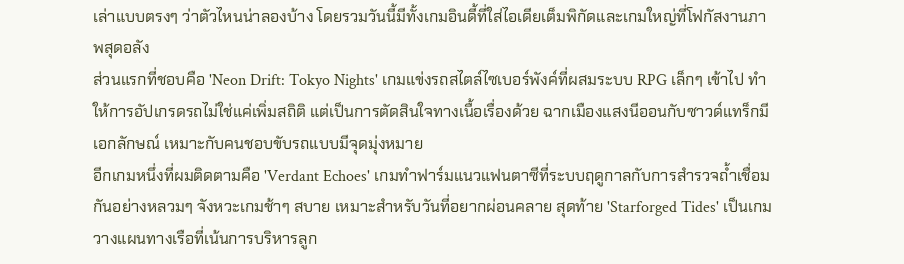เล่าแบบตรงๆ ว่าตัวไหนน่าลองบ้าง โดยรวมวันนี้มีทั้งเกมอินดี้ที่ใส่ไอเดียเต็มพิกัดและเกมใหญ่ที่โฟกัสงานภาพสุดอลัง
ส่วนแรกที่ชอบคือ 'Neon Drift: Tokyo Nights' เกมแข่งรถสไตล์ไซเบอร์พังค์ที่ผสมระบบ RPG เล็กๆ เข้าไป ทำให้การอัปเกรดรถไม่ใช่แค่เพิ่มสถิติ แต่เป็นการตัดสินใจทางเนื้อเรื่องด้วย ฉากเมืองแสงนีออนกับซาวด์แทร็กมีเอกลักษณ์ เหมาะกับคนชอบขับรถแบบมีจุดมุ่งหมาย
อีกเกมหนึ่งที่ผมติดตามคือ 'Verdant Echoes' เกมทำฟาร์มแนวแฟนตาซีที่ระบบฤดูกาลกับการสำรวจถ้ำเชื่อมกันอย่างหลวมๆ จังหวะเกมช้าๆ สบาย เหมาะสำหรับวันที่อยากผ่อนคลาย สุดท้าย 'Starforged Tides' เป็นเกมวางแผนทางเรือที่เน้นการบริหารลูก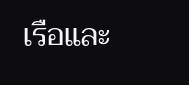เรือและ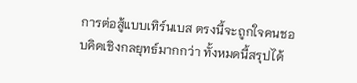การต่อสู้แบบเทิร์นเบส ตรงนี้จะถูกใจคนชอบคิดเชิงกลยุทธ์มากกว่า ทั้งหมดนี้สรุปได้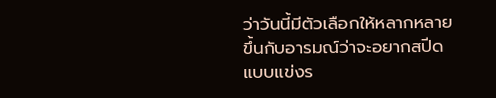ว่าวันนี้มีตัวเลือกให้หลากหลาย ขึ้นกับอารมณ์ว่าจะอยากสปีดแบบแข่งร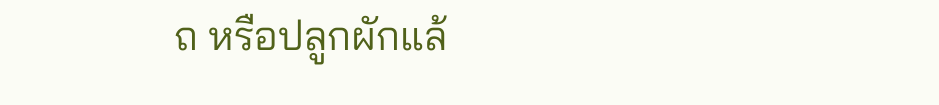ถ หรือปลูกผักแล้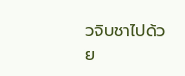วจิบชาไปด้วย